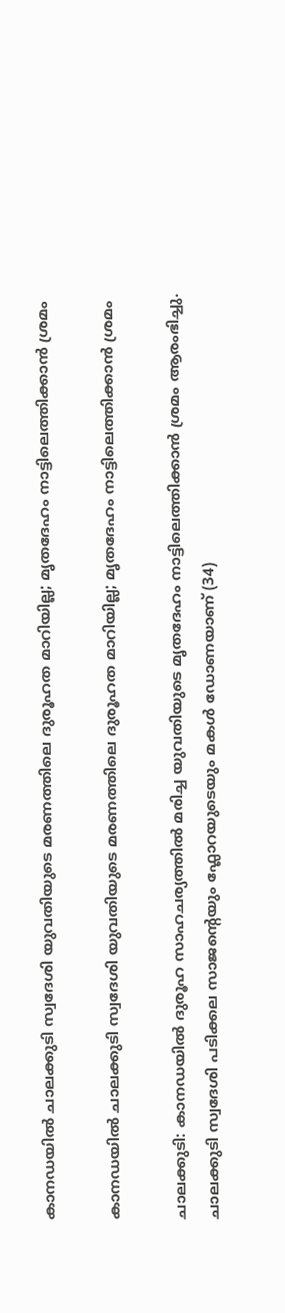കാനഡയിൽ ചാലക്കുടി സ്വദേശി യുവതിയുടെ മരണത്തിലെ ദുരൂഹത മാറിയില്ല; മൃതദേഹം നാട്ടിലെത്തിക്കാൻ ശ്രമം

കാനഡയിൽ ചാലക്കുടി സ്വദേശി യുവതിയുടെ മരണത്തിലെ ദുരൂഹത മാറിയില്ല; മൃതദേഹം നാട്ടിലെത്തിക്കാൻ ശ്രമം

ചാലക്കുടി: കാനഡയിൽ ദുരൂഹ സാഹചര്യത്തിൽ മരിച്ച യുവതിയുടെ മൃതദേഹം നാട്ടിലെത്തിക്കാൻ ശ്രമം ആരംഭിച്ചു. ചാലക്കുടി സ്വദേശി പടിക്കല സാജന്റെയും ഫ്ലോറയുടെയും മകൾ ഡോണയാണ് (34)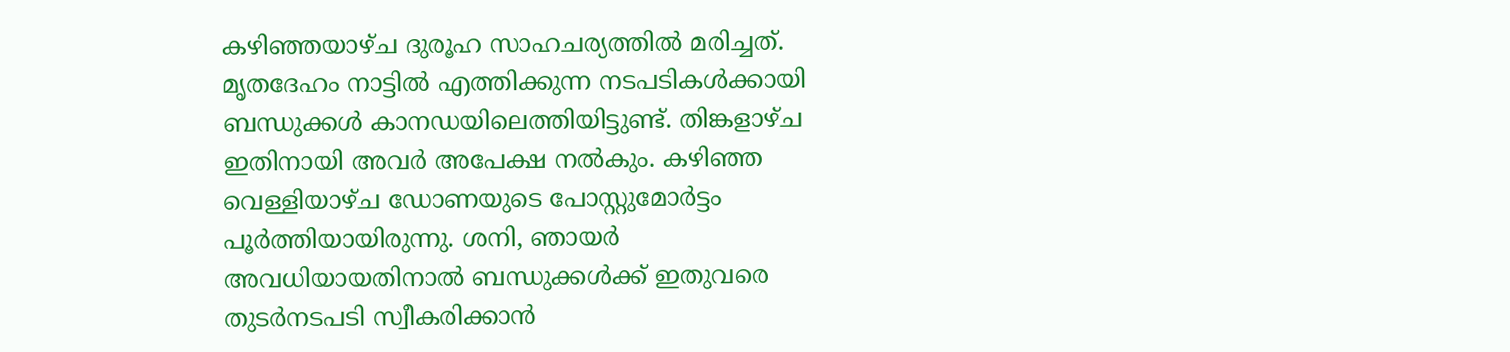കഴിഞ്ഞയാഴ്ച ദുരൂഹ സാഹചര്യത്തിൽ മരിച്ചത്. മൃതദേഹം നാട്ടിൽ എത്തിക്കുന്ന നടപടികൾക്കായി ബന്ധുക്കൾ കാനഡയിലെത്തിയിട്ടുണ്ട്. തിങ്കളാഴ്ച ഇതിനായി അവർ അപേക്ഷ നൽകും. കഴിഞ്ഞ വെള്ളിയാഴ്ച ഡോണയുടെ പോസ്റ്റുമോർട്ടം പൂർത്തിയായിരുന്നു. ശനി, ഞായർ അവധിയായതിനാൽ ബന്ധുക്കൾക്ക് ഇതുവരെ തുടർനടപടി സ്വീകരിക്കാൻ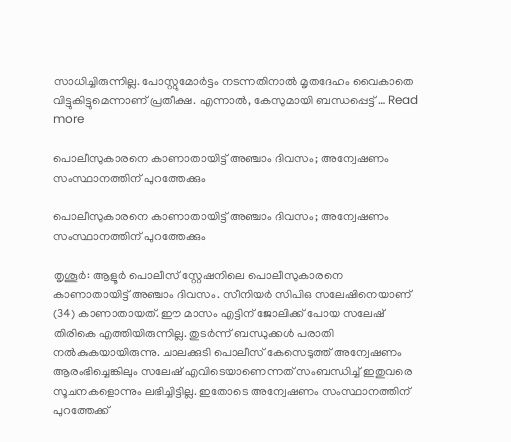സാധിച്ചിരുന്നില്ല. പോസ്റ്റുമോർട്ടം നടന്നതിനാൽ മൃതദേഹം വൈകാതെ വിട്ടുകിട്ടുമെന്നാണ് പ്രതീക്ഷ. എന്നാൽ, കേസുമായി ബന്ധപ്പെട്ട് … Read more

പൊലീസുകാരനെ കാണാതായിട്ട് അഞ്ചാം ദിവസം; അന്വേഷണം സംസ്ഥാനത്തിന് പുറത്തേക്കും

പൊലീസുകാരനെ കാണാതായിട്ട് അഞ്ചാം ദിവസം; അന്വേഷണം സംസ്ഥാനത്തിന് പുറത്തേക്കും

തൃശൂര്‍: ആളൂര്‍ പൊലീസ് സ്റ്റേഷനിലെ പൊലീസുകാരനെ കാണാതായിട്ട് അഞ്ചാം ദിവസം. സീനിയര്‍ സിപിഒ സലേഷിനെയാണ് (34) കാണാതായത്. ഈ മാസം എട്ടിന് ജോലിക്ക് പോയ സലേഷ് തിരികെ എത്തിയിരുന്നില്ല. തുടര്‍ന്ന് ബന്ധുക്കള്‍ പരാതി നല്‍കുകയായിരുന്നു. ചാലക്കുടി പൊലീസ് കേസെടുത്ത് അന്വേഷണം ആരംഭിച്ചെങ്കിലും സലേഷ് എവിടെയാണെന്നത് സംബന്ധിച്ച് ഇതുവരെ സൂചനകളൊന്നും ലഭിച്ചിട്ടില്ല. ഇതോടെ അന്വേഷണം സംസ്ഥാനത്തിന് പുറത്തേക്ക്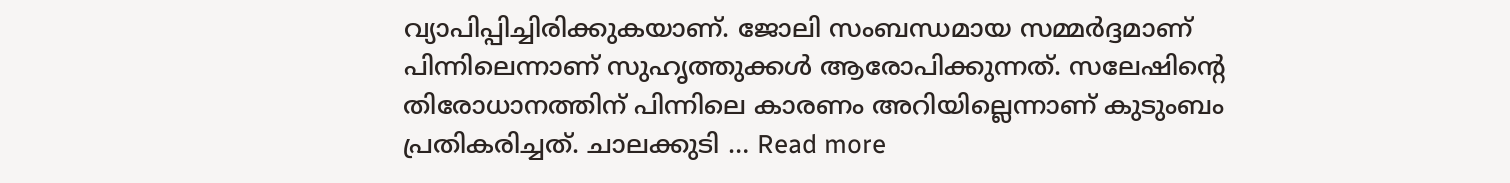വ്യാപിപ്പിച്ചിരിക്കുകയാണ്. ജോലി സംബന്ധമായ സമ്മര്‍ദ്ദമാണ് പിന്നിലെന്നാണ് സുഹൃത്തുക്കള്‍ ആരോപിക്കുന്നത്. സലേഷിന്റെ തിരോധാനത്തിന് പിന്നിലെ കാരണം അറിയില്ലെന്നാണ് കുടുംബം പ്രതികരിച്ചത്. ചാലക്കുടി … Read more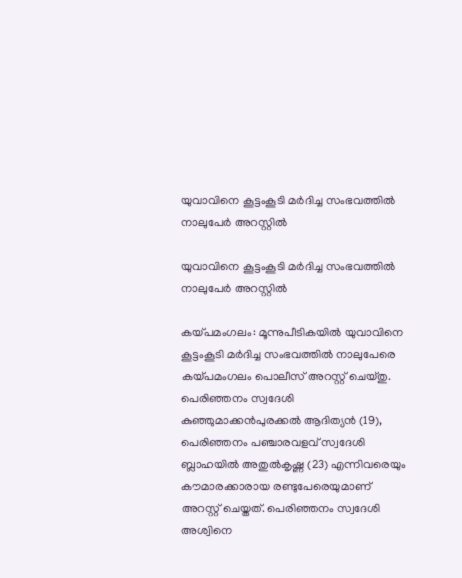യുവാവിനെ കൂട്ടംകൂടി മര്‍ദിച്ച സംഭവത്തില്‍ നാലുപേർ അറസ്റ്റിൽ

യുവാവിനെ കൂട്ടംകൂടി മര്‍ദിച്ച സംഭവത്തില്‍ നാലുപേർ അറസ്റ്റിൽ

കയ്പമംഗലം: മൂന്നുപീടികയില്‍ യുവാവിനെ കൂട്ടംകൂടി മര്‍ദിച്ച സംഭവത്തില്‍ നാലുപേരെ കയ്പമംഗലം പൊലീസ് അറസ്റ്റ് ചെയ്തു. പെരിഞ്ഞനം സ്വദേശി കുഞ്ഞുമാക്കന്‍പുരക്കല്‍ ആദിത്യന്‍ (19), പെരിഞ്ഞനം പഞ്ചാരവളവ് സ്വദേശി ബ്ലാഹയില്‍ അതുല്‍കൃഷ്ണ (23) എന്നിവരെയും കൗമാരക്കാരായ രണ്ടുപേരെയുമാണ് അറസ്റ്റ് ചെയ്തത്. പെരിഞ്ഞനം സ്വദേശി അശ്വിനെ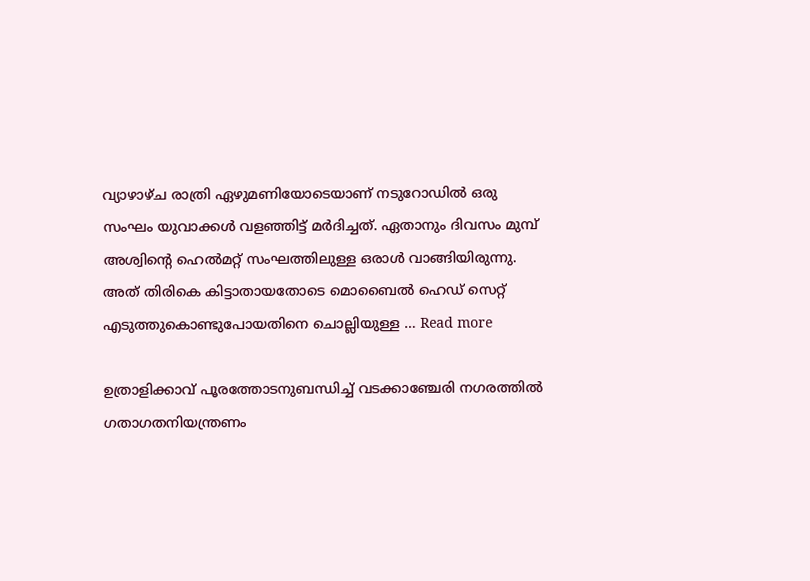വ്യാഴാഴ്ച രാത്രി ഏഴുമണിയോടെയാണ് നടുറോഡില്‍ ഒരു സംഘം യുവാക്കള്‍ വളഞ്ഞിട്ട് മര്‍ദിച്ചത്. ഏതാനും ദിവസം മുമ്പ് അശ്വിന്റെ ഹെല്‍മറ്റ് സംഘത്തിലുള്ള ഒരാൾ വാങ്ങിയിരുന്നു. അത് തിരികെ കിട്ടാതായതോടെ മൊബൈല്‍ ഹെഡ് സെറ്റ് എടുത്തുകൊണ്ടുപോയതിനെ ചൊല്ലിയുള്ള … Read more

ഉത്രാളിക്കാവ് പൂരത്തോടനുബന്ധിച്ച് വടക്കാഞ്ചേരി നഗരത്തിൽ ഗതാഗതനിയന്ത്രണം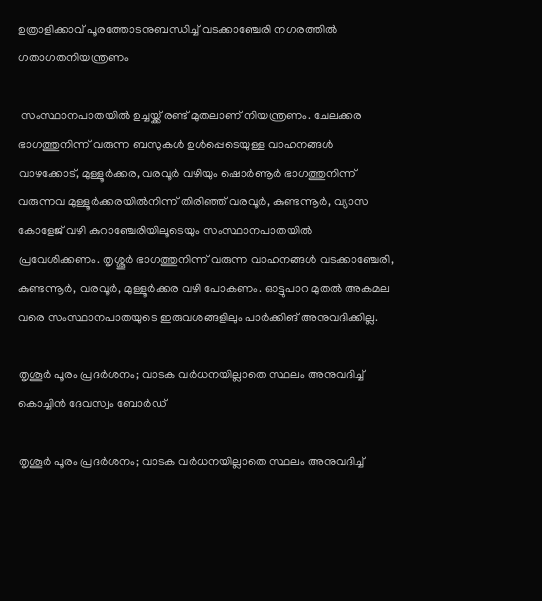ഉത്രാളിക്കാവ് പൂരത്തോടനുബന്ധിച്ച് വടക്കാഞ്ചേരി നഗരത്തിൽ ഗതാഗതനിയന്ത്രണം

 സംസ്ഥാനപാതയിൽ ഉച്ചയ്ക്ക് രണ്ട് മുതലാണ് നിയന്ത്രണം. ചേലക്കര ഭാഗത്തുനിന്ന് വരുന്ന ബസുകൾ ഉൾപ്പെടെയുള്ള വാഹനങ്ങൾ വാഴക്കോട്, മുള്ളൂർക്കര, വരവൂർ വഴിയും ഷൊർണൂർ ഭാഗത്തുനിന്ന് വരുന്നവ മുള്ളൂർക്കരയിൽനിന്ന് തിരിഞ്ഞ് വരവൂർ, കുണ്ടന്നൂർ, വ്യാസ കോളേജ് വഴി കുറാഞ്ചേരിയിലൂടെയും സംസ്ഥാനപാതയിൽ പ്രവേശിക്കണം. തൃശ്ശൂർ ഭാഗത്തുനിന്ന് വരുന്ന വാഹനങ്ങൾ വടക്കാഞ്ചേരി, കുണ്ടന്നൂർ, വരവൂർ, മുള്ളൂർക്കര വഴി പോകണം. ഓട്ടുപാറ മുതൽ അകമല വരെ സംസ്ഥാനപാതയുടെ ഇരുവശങ്ങളിലും പാർക്കിങ് അനുവദിക്കില്ല.

തൃശൂർ പൂരം പ്രദർശനം; വാടക വർധനയില്ലാതെ സ്ഥലം അനുവദിച്ച് കൊച്ചിൻ ദേവസ്വം ബോർഡ്

തൃശൂർ പൂരം പ്രദർശനം; വാടക വർധനയില്ലാതെ സ്ഥലം അനുവദിച്ച്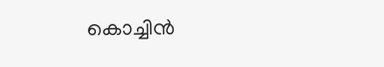കൊച്ചിൻ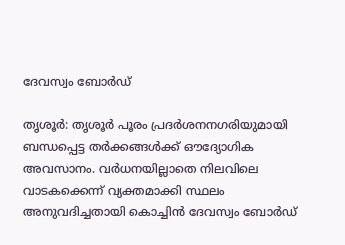ദേവസ്വം ബോർഡ്

തൃശൂർ: തൃശൂർ പൂരം പ്രദർശനനഗരിയുമായി ബന്ധപ്പെട്ട തർക്കങ്ങൾക്ക് ഔദ്യോഗിക അവസാനം. വർധനയില്ലാതെ നിലവിലെ വാടകക്കെന്ന് വ്യക്തമാക്കി സ്ഥലം അനുവദിച്ചതായി കൊച്ചിൻ ദേവസ്വം ബോർഡ്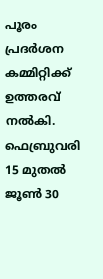പൂരം പ്രദർശന കമ്മിറ്റിക്ക് ഉത്തരവ് നൽകി. ഫെബ്രുവരി 15 മുതല്‍ ജൂൺ 30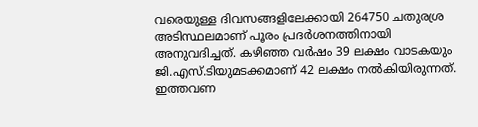വരെയുള്ള ദിവസങ്ങളിലേക്കായി 264750 ചതുരശ്ര അടിസ്ഥലമാണ് പൂരം പ്രദർശനത്തിനായി അനുവദിച്ചത്. കഴിഞ്ഞ വർഷം 39 ലക്ഷം വാടകയും ജി.എസ്.ടിയുമടക്കമാണ് 42 ലക്ഷം നൽകിയിരുന്നത്. ഇത്തവണ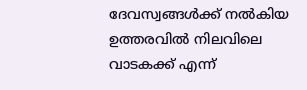ദേവസ്വങ്ങൾക്ക് നൽകിയ ഉത്തരവിൽ നിലവിലെ വാടകക്ക് എന്ന്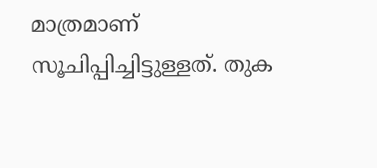മാത്രമാണ് സൂചിപ്പിച്ചിട്ടുള്ളത്. തുക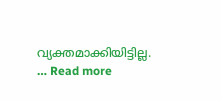വ്യക്തമാക്കിയിട്ടില്ല. … Read more